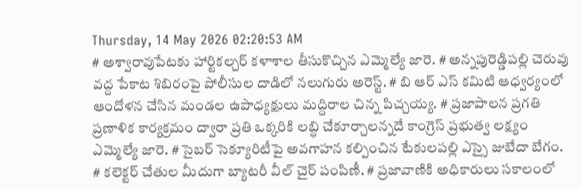Thursday, 14 May 2026 02:20:53 AM
# అశ్వారావుపేటకు హార్టికల్చర్ కళాశాల తీసుకొచ్చిన ఎమ్మెల్యే జారె. # అన్నపురెడ్డిపల్లి చెరువు వద్ద పేకాట శిబిరంపై పోలీసుల దాడిలో నలుగురు అరెస్ట్. # బి ఆర్ ఎస్ కమిటి ఆధ్వర్యంలో ఆందోళన చేసిన మండల ఉపాధ్యక్షులు మద్దిరాల చిన్న పిచ్చయ్య. # ప్రజాపాలన ప్రగతి ప్రణాళిక కార్యక్రమం ద్వారా ప్రతి ఒక్కరికి లబ్ధి చేకూర్చాలన్నదే కాంగ్రెస్ ప్రభుత్వ లక్ష్యం ఎమ్మెల్యే జారె. # సైబర్ సెక్యూరిటీపై అవగాహన కల్పించిన టేకులపల్లి ఎస్సై జుబేదా బేగం. # కలెక్టర్ చేతుల మీదుగా బ్యాటరీ వీల్ చైర్ పంపిణీ. # ప్రజావాణికి అధికారులు సకాలంలో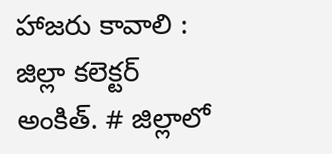హాజరు కావాలి : జిల్లా కలెక్టర్ అంకిత్. # జిల్లాలో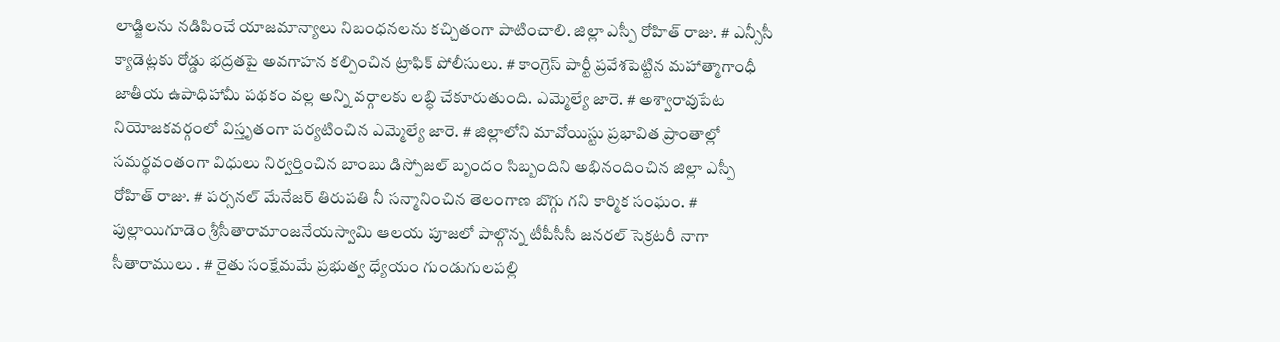లాడ్జిలను నడిపించే యాజమాన్యాలు నిబంధనలను కచ్చితంగా పాటించాలి. జిల్లా ఎస్పీ రోహిత్ రాజు. # ఎన్సీసీ క్యాడెట్లకు రోడ్డు భద్రతపై అవగాహన కల్పించిన ట్రాఫిక్ పోలీసులు. # కాంగ్రెస్ పార్టీ ప్రవేశపెట్టిన మహాత్మాగాంధీ జాతీయ ఉపాధిహామీ పథకం వల్ల అన్ని వర్గాలకు లబ్ధి చేకూరుతుంది. ఎమ్మెల్యే జారె. # అశ్వారావుపేట నియోజకవర్గంలో విస్తృతంగా పర్యటించిన ఎమ్మెల్యే జారె. # జిల్లాలోని మావోయిస్టు ప్రభావిత ప్రాంతాల్లో సమర్థవంతంగా విధులు నిర్వర్తించిన బాంబు డిస్పోజల్ బృందం సిబ్బందిని అభినందించిన జిల్లా ఎస్పీ రోహిత్ రాజు. # పర్సనల్ మేనేజర్ తిరుపతి నీ సన్మానించిన తెలంగాణ బొగ్గు గని కార్మిక సంఘం. # పుల్లాయిగూడెం శ్రీసీతారామాంజనేయస్వామి ఆలయ పూజలో పాల్గొన్న టీపీసీసీ జనరల్ సెక్రటరీ నాగా సీతారాములు . # రైతు సంక్షేమమే ప్రభుత్వ ధ్యేయం గుండుగులపల్లి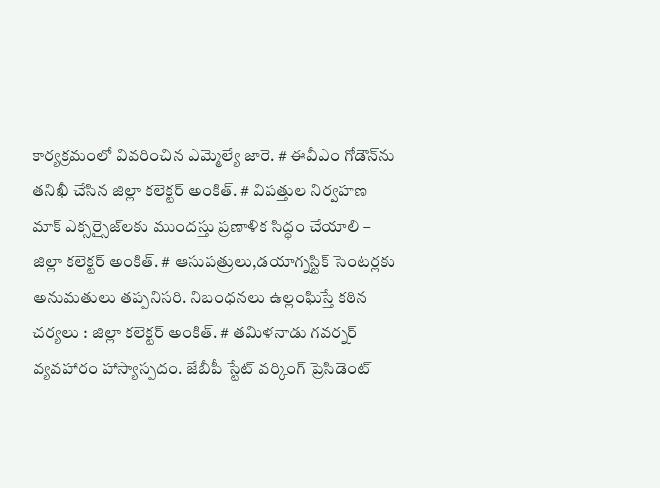కార్యక్రమంలో వివరించిన ఎమ్మెల్యే జారె. # ఈవీఎం గోడౌన్‌ను తనిఖీ చేసిన జిల్లా కలెక్టర్ అంకిత్. # విపత్తుల నిర్వహణ మాక్ ఎక్సర్సైజ్‌లకు ముందస్తు ప్రణాళిక సిద్ధం చేయాలి – జిల్లా కలెక్టర్ అంకిత్. # ఆసుపత్రులు,డయాగ్నస్టిక్ సెంటర్లకు అనుమతులు తప్పనిసరి. నిబంధనలు ఉల్లంఘిస్తే కఠిన చర్యలు : జిల్లా కలెక్టర్ అంకిత్. # తమిళనాడు గవర్నర్ వ్యవహారం హాస్యాస్పదం. జేబీపీ స్టేట్ వర్కింగ్ ప్రెసిడెంట్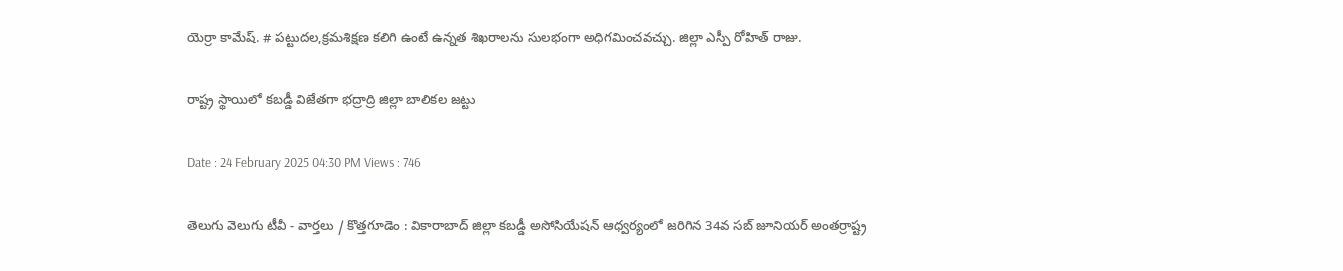యెర్రా కామేష్. # పట్టుదల,క్రమశిక్షణ కలిగి ఉంటే ఉన్నత శిఖరాలను సులభంగా అధిగమించవచ్చు. జిల్లా ఎస్పీ రోహిత్ రాజు.

రాష్ట్ర స్థాయిలో కబడ్డీ విజేతగా భద్రాద్రి జిల్లా బాలికల జట్టు

Date : 24 February 2025 04:30 PM Views : 746

తెలుగు వెలుగు టీవీ - వార్తలు / కొత్తగూడెం : వికారాబాద్‌ జిల్లా కబడ్డీ అసోసియేషన్‌ ఆధ్వర్యంలో జరిగిన 34వ సబ్‌ జూనియర్‌ అంతర్రాష్ట్ర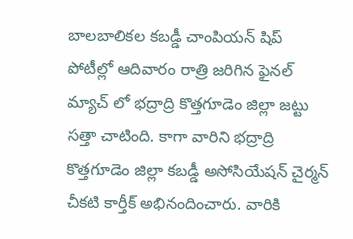బాలబాలికల కబడ్డీ చాంపియన్‌ షిప్‌ పోటీల్లో ఆదివారం రాత్రి జరిగిన ఫైనల్ మ్యాచ్ లో భద్రాద్రి కొత్తగూడెం జిల్లా జట్టు సత్తా చాటింది. కాగా వారిని భద్రాద్రి కొత్తగూడెం జిల్లా కబడ్డీ అసోసియేషన్ చైర్మన్ చీకటి కార్తీక్ అభినందించారు. వారికి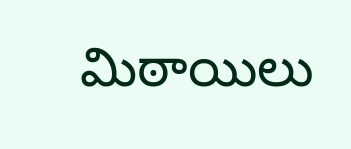మిఠాయిలు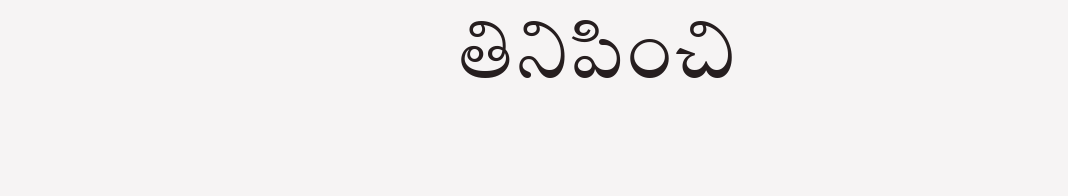తినిపించి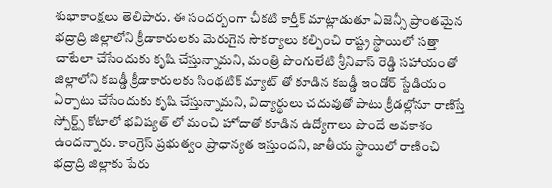శుభాకాంక్షలు తెలిపారు. ఈ సందర్బంగా చీకటి కార్తీక్ మాట్లాడుతూ ఏజెన్సీ ప్రాంతమైన భద్రాద్రి జిల్లాలోని క్రీడాకారులకు మెరుగైన సౌకర్యాలు కల్పించి రాష్ట్ర స్థాయిలో సత్తా చాటేలా చేసేందుకు కృషి చేస్తున్నామని, మంత్రి పొంగులేటి శ్రీనివాస్ రెడ్డి సహాయంతో జిల్లాలోని కబడ్డీ క్రీడాకారులకు సింథటిక్ మ్యాట్ తో కూడిన కబడ్డీ ఇండోర్ స్టేడియం ఏర్పాటు చేసేందుకు కృషి చేస్తున్నామని, విద్యార్థులు చదువుతో పాటు క్రీడల్లోనూ రాణిస్తే స్పోర్ట్స్ కోటాలో భవిష్యత్ లో మంచి హోదాతో కూడిన ఉద్యోగాలు పొందే అవకాశం ఉందన్నారు. కాంగ్రెస్ ప్రభుత్వం ప్రాధాన్యత ఇస్తుందని, జాతీయ స్థాయిలో రాణించి భద్రాద్రి జిల్లాకు పేరు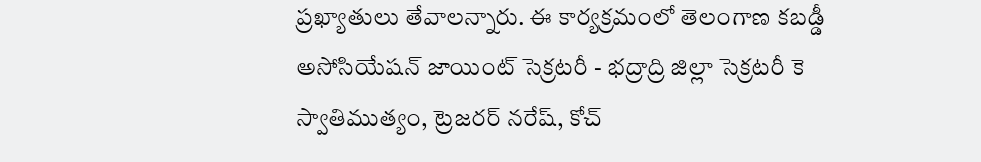ప్రఖ్యాతులు తేవాలన్నారు. ఈ కార్యక్రమంలో తెలంగాణ కబడ్డీ అసోసియేషన్‌ జాయింట్ సెక్రటరీ - భద్రాద్రి జిల్లా సెక్రటరీ కె స్వాతిముత్యం, ట్రెజరర్ నరేష్, కోచ్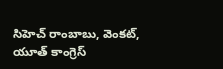సిహెచ్ రాంబాబు, వెంకట్, యూత్ కాంగ్రెస్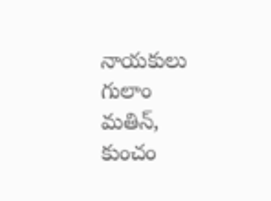నాయకులు గులాం మతిన్, కుంచం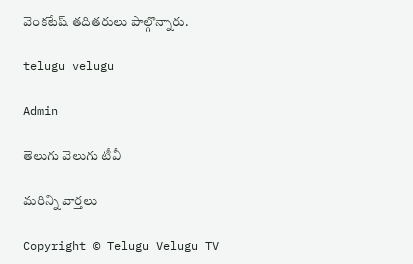వెంకటేష్ తదితరులు పాల్గొన్నారు.

telugu velugu

Admin

తెలుగు వెలుగు టీవీ

మరిన్ని వార్తలు

Copyright © Telugu Velugu TV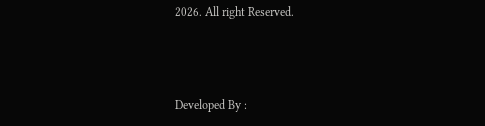2026. All right Reserved.



Developed By :